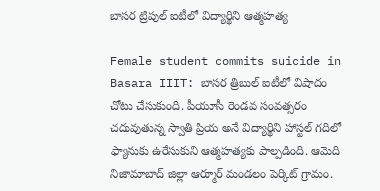బాసర ట్రిపుల్ ఐటీలో విద్యార్థిని ఆత్మహత్య

Female student commits suicide in Basara IIIT: బాసర త్రిబుల్ ఐటీలో విషాదం చోటు చేసుకుంది. పీయూసీ రెండవ సంవత్సరం చదువుతున్న స్వాతి ప్రియ అనే విద్యార్థిని హాస్టల్ గదిలో ఫ్యానుకు ఉరేసుకుని ఆత్మహత్యకు పాల్పడింది. ఆమెది నిజామాబాద్ జిల్లా ఆర్మూర్ మండలం పెర్కిట్ గ్రామం.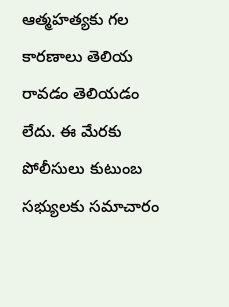ఆత్మహత్యకు గల కారణాలు తెలియ రావడం తెలియడం లేదు. ఈ మేరకు పోలీసులు కుటుంబ సభ్యులకు సమాచారం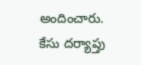అందించారు. కేసు దర్యాప్తు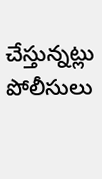చేస్తున్నట్లు పోలీసులు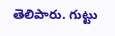తెలిపారు. గుట్టు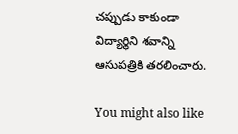చప్పుడు కాకుండా విద్యార్థిని శవాన్ని ఆసుపత్రికి తరలించారు.

You might also like